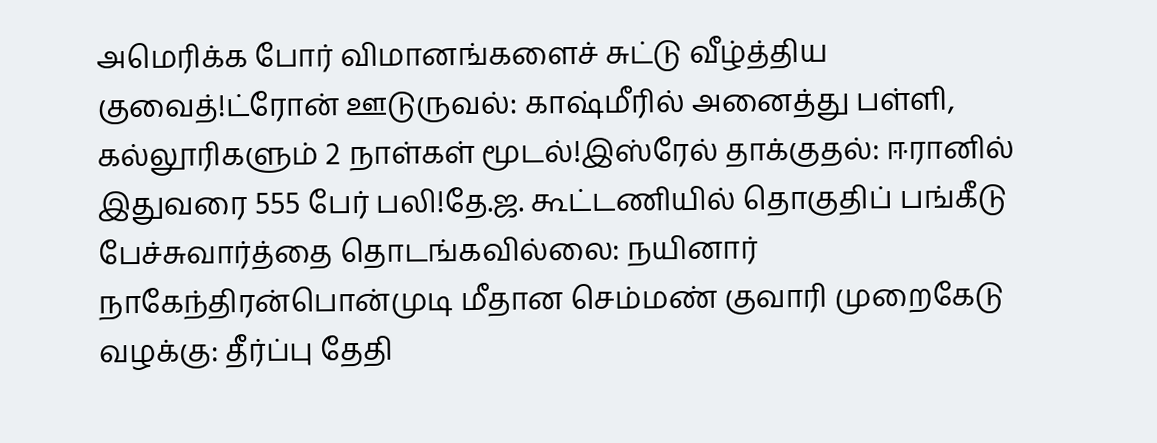அமெரிக்க போர் விமானங்களைச் சுட்டு வீழ்த்திய குவைத்!ட்ரோன் ஊடுருவல்: காஷ்மீரில் அனைத்து பள்ளி, கல்லூரிகளும் 2 நாள்கள் மூடல்!இஸ்ரேல் தாக்குதல்: ஈரானில் இதுவரை 555 பேர் பலி!தே.ஜ. கூட்டணியில் தொகுதிப் பங்கீடு பேச்சுவார்த்தை தொடங்கவில்லை: நயினார் நாகேந்திரன்பொன்முடி மீதான செம்மண் குவாரி முறைகேடு வழக்கு: தீர்ப்பு தேதி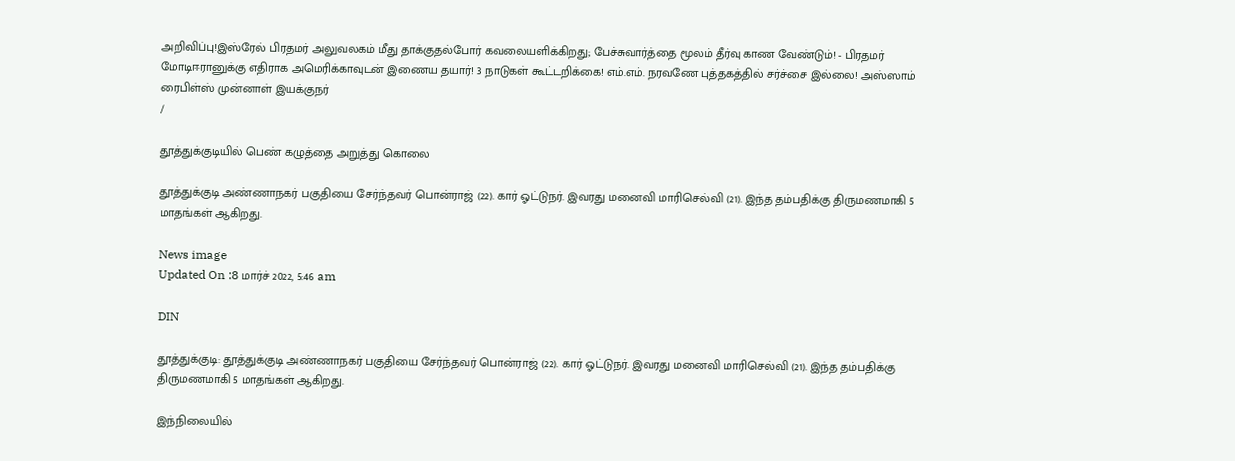அறிவிப்பு!இஸ்ரேல் பிரதமர் அலுவலகம் மீது தாக்குதல்போர் கவலையளிக்கிறது; பேச்சுவார்த்தை மூலம் தீர்வு காண வேண்டும்! - பிரதமர் மோடிஈரானுக்கு எதிராக அமெரிக்காவுடன் இணைய தயார்! 3 நாடுகள் கூட்டறிக்கை! எம்.எம். நரவணே புத்தகத்தில் சர்ச்சை இல்லை! அஸ்ஸாம் ரைபிள்ஸ் முன்னாள் இயக்குநர்
/

தூத்துக்குடியில் பெண் கழுத்தை அறுத்து கொலை

தூத்துக்குடி அண்ணாநகர் பகுதியை சேர்ந்தவர் பொன்ராஜ் (22). கார் ஓட்டுநர். இவரது மனைவி மாரிசெல்வி (21). இந்த தம்பதிக்கு திருமணமாகி 5 மாதங்கள் ஆகிறது.

News image
Updated On :8 மார்ச் 2022, 5:46 am

DIN

தூத்துக்குடி: தூத்துக்குடி அண்ணாநகர் பகுதியை சேர்ந்தவர் பொன்ராஜ் (22). கார் ஓட்டுநர். இவரது மனைவி மாரிசெல்வி (21). இந்த தம்பதிக்கு திருமணமாகி 5 மாதங்கள் ஆகிறது.

இந்நிலையில்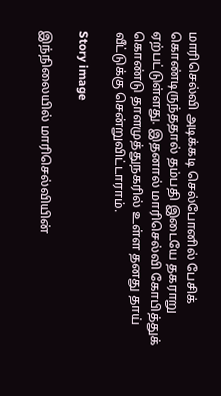மாரிசெல்வி அடிக்கடி செல்போனில் பேசிக் கொண்டிருந்ததால் தம்பதி இடையே தகராறு ஏற்பட்டுள்ளது. இதனால் மாரிசெல்வி கோபித்துக் கொண்டு தாளமுத்துநகரில் உள்ள தனது தாய் வீட்டுக்கு சென்றுவிட்டாராம்.

Story image

இந்நிலையில் மாரிசெல்வியின்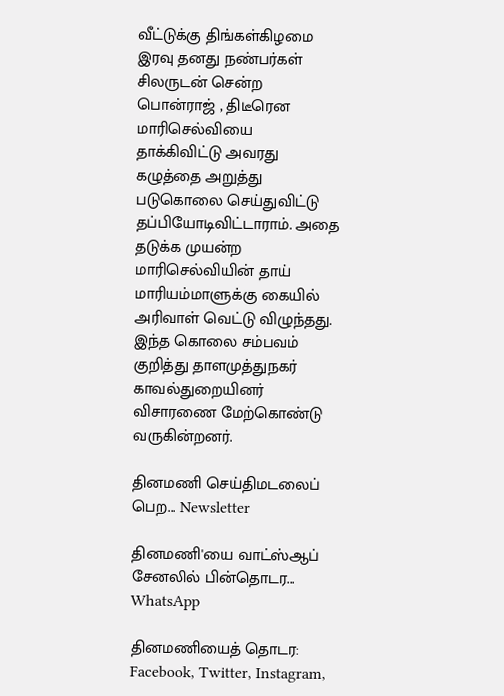வீட்டுக்கு திங்கள்கிழமை இரவு தனது நண்பர்கள் சிலருடன் சென்ற பொன்ராஜ் , திடீரென மாரிசெல்வியை தாக்கிவிட்டு அவரது கழுத்தை அறுத்து படுகொலை செய்துவிட்டு தப்பியோடிவிட்டாராம். அதை தடுக்க முயன்ற  மாரிசெல்வியின் தாய் மாரியம்மாளுக்கு கையில் அரிவாள் வெட்டு விழுந்தது. இந்த கொலை சம்பவம் குறித்து தாளமுத்துநகர் காவல்துறையினர் விசாரணை மேற்கொண்டு வருகின்றனர்.

தினமணி செய்திமடலைப் பெற... Newsletter

தினமணி'யை வாட்ஸ்ஆப் சேனலில் பின்தொடர... WhatsApp

தினமணியைத் தொடர: Facebook, Twitter, Instagram,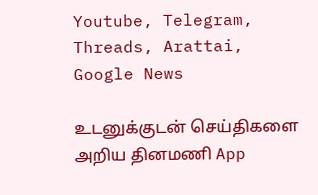Youtube, Telegram, Threads, Arattai, Google News

உடனுக்குடன் செய்திகளை அறிய தினமணி App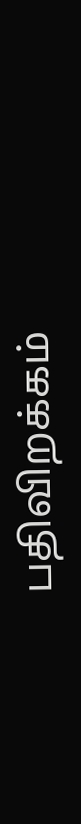பதிவிறக்கம்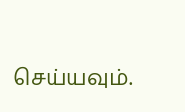செய்யவும்.